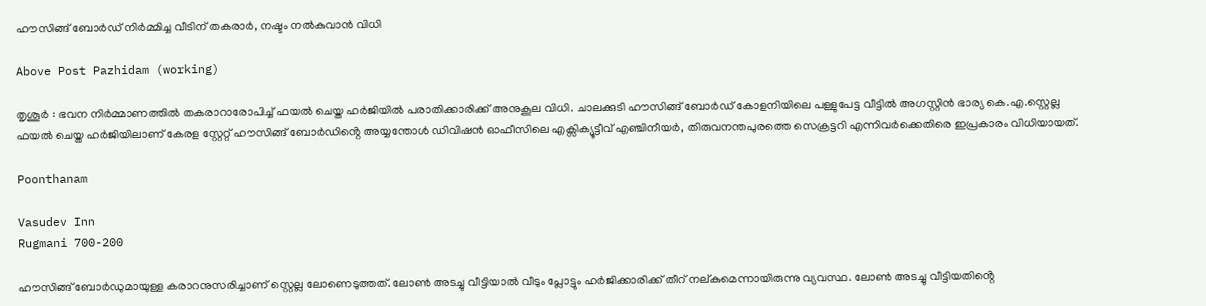ഹൗസിങ്ങ് ബോർഡ് നിർമ്മിച്ച വീടിന് തകരാർ, നഷ്ടം നൽകുവാൻ വിധി

Above Post Pazhidam (working)

തൃശൂർ : ഭവന നിർമ്മാണത്തിൽ തകരാറാരോപിച്ച് ഫയൽ ചെയ്ത ഹർജിയിൽ പരാതിക്കാരിക്ക് അനുകൂല വിധി. ചാലക്കുടി ഹൗസിങ്ങ് ബോർഡ് കോളനിയിലെ പള്ളുപേട്ട വീട്ടിൽ അഗസ്റ്റിൻ ഭാര്യ കെ.എ.സ്റ്റെല്ല ഫയൽ ചെയ്ത ഹർജിയിലാണ് കേരള സ്റ്റേറ്റ് ഹൗസിങ്ങ് ബോർഡിൻ്റെ അയ്യന്തോൾ ഡിവിഷൻ ഓഫീസിലെ എക്സിക്യൂട്ടീവ് എഞ്ചിനീയർ, തിരുവനന്തപുരത്തെ സെക്രട്ടറി എന്നിവർക്കെതിരെ ഇപ്രകാരം വിധിയായത്.

Poonthanam

Vasudev Inn
Rugmani 700-200

ഹൗസിങ്ങ് ബോർഡുമായുള്ള കരാറനുസരിച്ചാണ് സ്റ്റെല്ല ലോണെടുത്തത്. ലോൺ അടച്ചു വീട്ടിയാൽ വീടും പ്ലോട്ടും ഹർജിക്കാരിക്ക് തീറ് നല്കുമെന്നായിരുന്നു വ്യവസ്ഥ. ലോൺ അടച്ചു വീട്ടിയതിൻ്റെ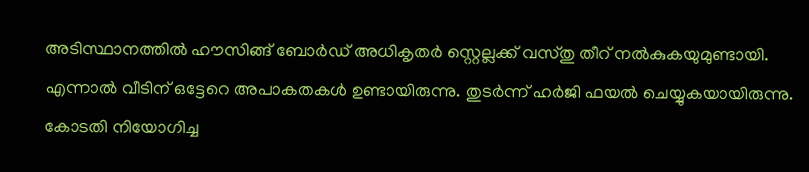അടിസ്ഥാനത്തിൽ ഹൗസിങ്ങ് ബോർഡ് അധികൃതർ സ്റ്റെല്ലക്ക് വസ്തു തീറ് നൽകുകയുമുണ്ടായി. എന്നാൽ വീടിന് ഒട്ടേറെ അപാകതകൾ ഉണ്ടായിരുന്നു. തുടർന്ന് ഹർജി ഫയൽ ചെയ്യുകയായിരുന്നു. കോടതി നിയോഗിച്ച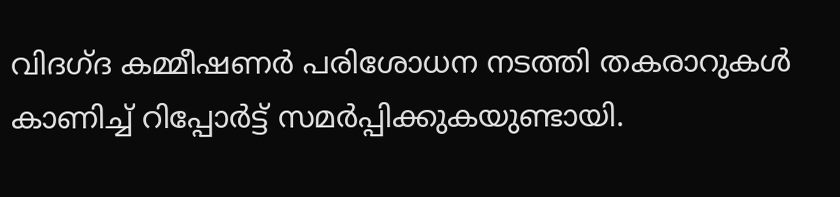വിദഗ്ദ കമ്മീഷണർ പരിശോധന നടത്തി തകരാറുകൾ കാണിച്ച് റിപ്പോർട്ട് സമർപ്പിക്കുകയുണ്ടായി.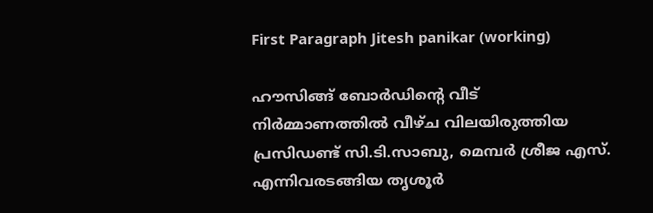First Paragraph Jitesh panikar (working)

ഹൗസിങ്ങ് ബോർഡിൻ്റെ വീട് നിർമ്മാണത്തിൽ വീഴ്ച വിലയിരുത്തിയ പ്രസിഡണ്ട് സി.ടി.സാബു, മെമ്പർ ശ്രീജ എസ്. എന്നിവരടങ്ങിയ തൃശൂർ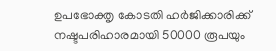ഉപഭോക്തൃ കോടതി ഹർജിക്കാരിക്ക് നഷ്ടപരിഹാരമായി 50000 രൂപയും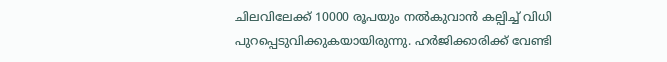ചിലവിലേക്ക് 10000 രൂപയും നൽകുവാൻ കല്പിച്ച് വിധി പുറപ്പെടുവിക്കുകയായിരുന്നു. ഹർജിക്കാരിക്ക് വേണ്ടി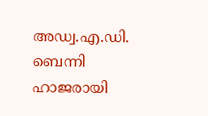അഡ്വ.എ.ഡി. ബെന്നി ഹാജരായി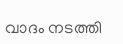വാദം നടത്തി